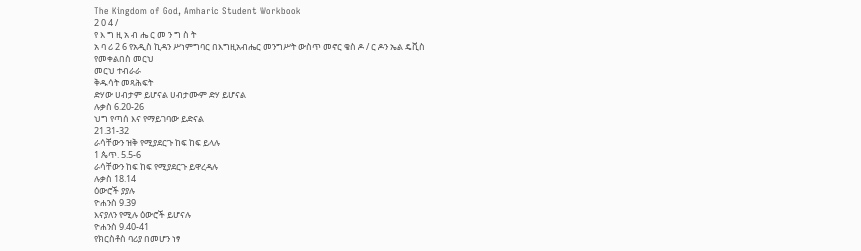The Kingdom of God, Amharic Student Workbook
2 0 4 /
የ እ ግ ዚ አ ብ ሔ ር መ ን ግ ስ ት
አ ባ ሪ 2 6 የአዲስ ኪዳን ሥነምግባር በእግዚአብሔር መንግሥት ውስጥ መኖር ቄስ ዶ / ር ዶን ኤል ዴቪስ
የመቀልበስ መርህ
መርህ ተብራራ
ቅዱሳት መጻሕፍት
ድሃው ሀብታም ይሆናል ሀብታሙም ድሃ ይሆናል
ሉቃስ 6.20-26
ህግ የጣሰ እና የማይገባው ይድናል
21.31-32
ራሳቸውን ዝቅ የሚያደርጉ ከፍ ከፍ ይላሉ
1 ጴጥ. 5.5-6
ራሳቸውን ከፍ ከፍ የሚያደርጉ ይዋረዳሉ
ሉቃስ 18.14
ዕውሮች ያያሉ
ዮሐንስ 9.39
እናያለን የሚሉ ዕውሮች ይሆናሉ
ዮሐንስ 9.40-41
የክርስቶስ ባሪያ በመሆን ነፃ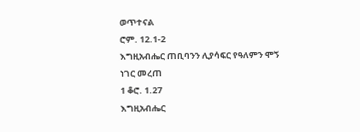ወጥተናል
ሮም. 12.1-2
እግዚአብሔር ጠቢባንን ሊያሳፍር የዓለምን ሞኝ ነገር መረጠ
1 ቆሮ. 1.27
እግዚአብሔር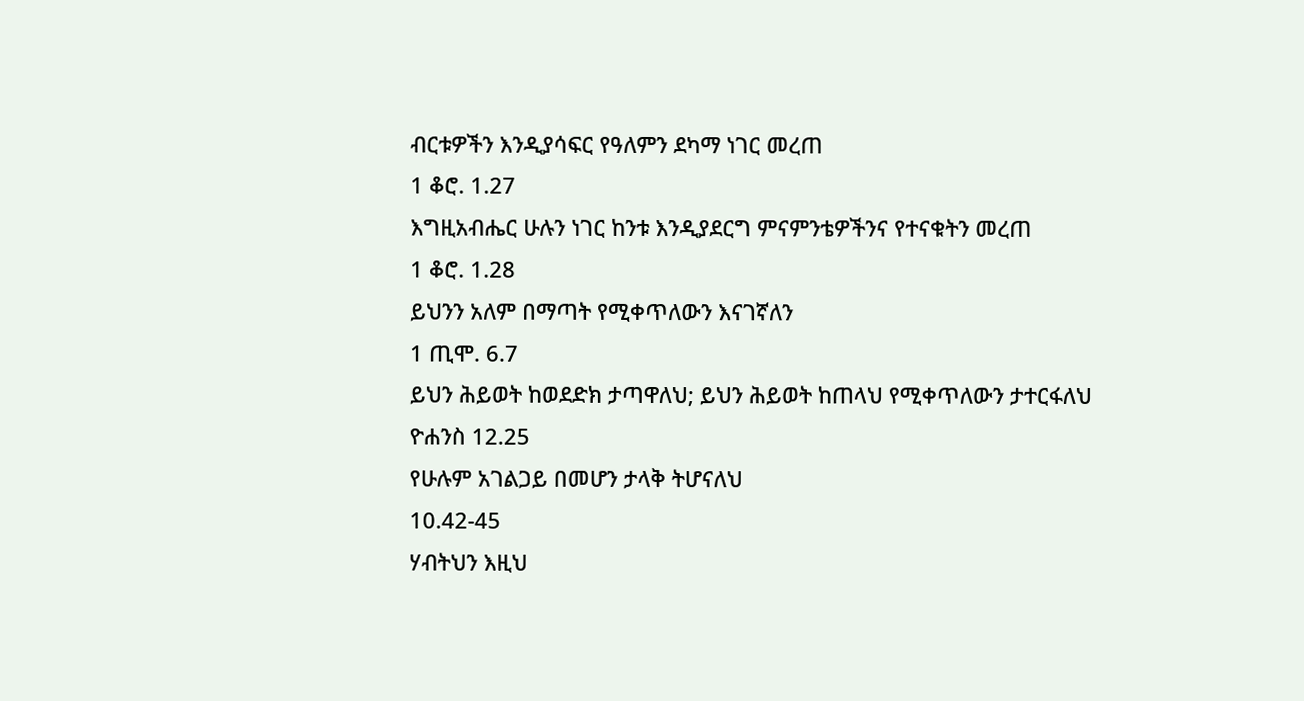ብርቱዎችን እንዲያሳፍር የዓለምን ደካማ ነገር መረጠ
1 ቆሮ. 1.27
እግዚአብሔር ሁሉን ነገር ከንቱ እንዲያደርግ ምናምንቴዎችንና የተናቁትን መረጠ
1 ቆሮ. 1.28
ይህንን አለም በማጣት የሚቀጥለውን እናገኛለን
1 ጢሞ. 6.7
ይህን ሕይወት ከወደድክ ታጣዋለህ; ይህን ሕይወት ከጠላህ የሚቀጥለውን ታተርፋለህ
ዮሐንስ 12.25
የሁሉም አገልጋይ በመሆን ታላቅ ትሆናለህ
10.42-45
ሃብትህን እዚህ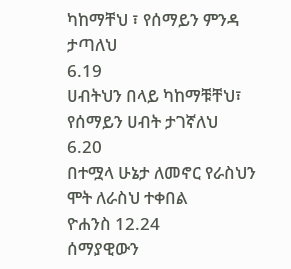ካከማቸህ ፣ የሰማይን ምንዳ ታጣለህ
6.19
ሀብትህን በላይ ካከማቹቸህ፣ የሰማይን ሀብት ታገኛለህ
6.20
በተሟላ ሁኔታ ለመኖር የራስህን ሞት ለራስህ ተቀበል
ዮሐንስ 12.24
ሰማያዊውን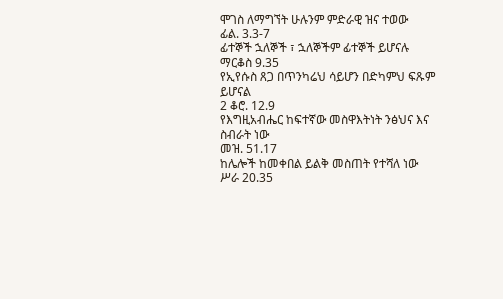ሞገስ ለማግኘት ሁሉንም ምድራዊ ዝና ተወው
ፊል. 3.3-7
ፊተኞች ኋለኞች ፣ ኋለኞችም ፊተኞች ይሆናሉ
ማርቆስ 9.35
የኢየሱስ ጸጋ በጥንካሬህ ሳይሆን በድካምህ ፍጹም ይሆናል
2 ቆሮ. 12.9
የእግዚአብሔር ከፍተኛው መስዋእትነት ንፅህና እና ስብራት ነው
መዝ. 51.17
ከሌሎች ከመቀበል ይልቅ መስጠት የተሻለ ነው
ሥራ 20.35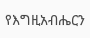የእግዚአብሔርን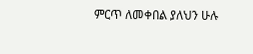ምርጥ ለመቀበል ያለህን ሁሉ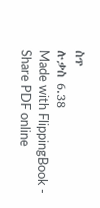ስጥ
ሉቃስ 6.38
Made with FlippingBook - Share PDF online